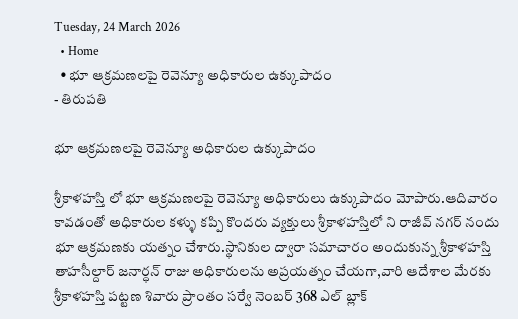Tuesday, 24 March 2026
  • Home
  • భూ ఆక్రమణలపై రెవెన్యూ అధికారుల ఉక్కుపాదం
- తిరుపతి

భూ ఆక్రమణలపై రెవెన్యూ అధికారుల ఉక్కుపాదం

శ్రీకాళహస్తి లో భూ ఆక్రమణలపై రెవెన్యూ అధికారులు ఉక్కుపాదం మోపారు.ఆదివారం కావడంతో అధికారుల కళ్ళు కప్పి కొందరు వ్యక్తులు శ్రీకాళహస్తిలో ని రాజీవ్ నగర్ నందు భూ ఆక్రమణకు యత్నం చేశారు.స్థానికుల ద్వారా సమాచారం అందుకున్న శ్రీకాళహస్తి తాహసీల్దార్ జనార్ధన్ రాజు అధికారులను అప్రయత్నం చేయగా,వారి ఆదేశాల మేరకు శ్రీకాళహస్తి పట్టణ శివారు ప్రాంతం సర్వే నెంబర్ 368 ఎల్ బ్లాక్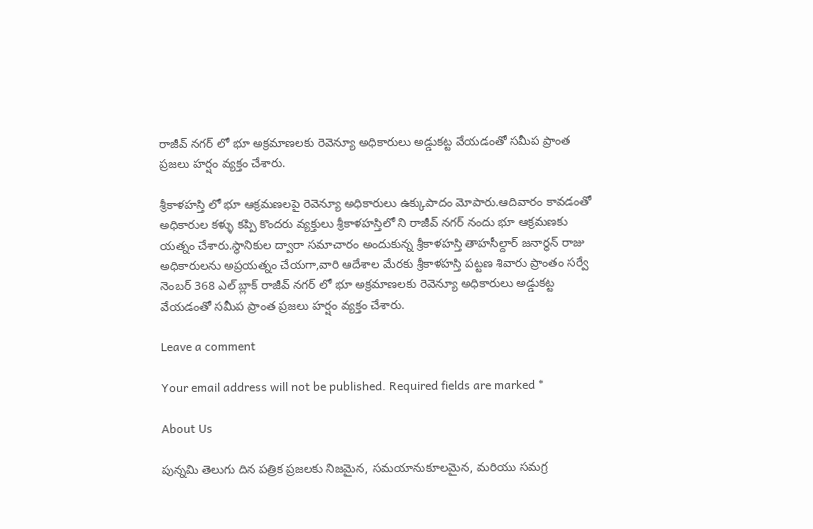రాజీవ్ నగర్ లో భూ అక్రమాణలకు రెవెన్యూ అధికారులు అడ్డుకట్ట వేయడంతో సమీప ప్రాంత ప్రజలు హర్షం వ్యక్తం చేశారు.

శ్రీకాళహస్తి లో భూ ఆక్రమణలపై రెవెన్యూ అధికారులు ఉక్కుపాదం మోపారు.ఆదివారం కావడంతో అధికారుల కళ్ళు కప్పి కొందరు వ్యక్తులు శ్రీకాళహస్తిలో ని రాజీవ్ నగర్ నందు భూ ఆక్రమణకు యత్నం చేశారు.స్థానికుల ద్వారా సమాచారం అందుకున్న శ్రీకాళహస్తి తాహసీల్దార్ జనార్ధన్ రాజు అధికారులను అప్రయత్నం చేయగా,వారి ఆదేశాల మేరకు శ్రీకాళహస్తి పట్టణ శివారు ప్రాంతం సర్వే నెంబర్ 368 ఎల్ బ్లాక్ రాజీవ్ నగర్ లో భూ అక్రమాణలకు రెవెన్యూ అధికారులు అడ్డుకట్ట వేయడంతో సమీప ప్రాంత ప్రజలు హర్షం వ్యక్తం చేశారు.

Leave a comment

Your email address will not be published. Required fields are marked *

About Us

పున్నమి తెలుగు దిన పత్రిక ప్రజలకు నిజమైన, సమయానుకూలమైన, మరియు సమగ్ర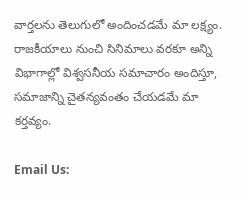వార్తలను తెలుగులో అందించడమే మా లక్ష్యం.
రాజకీయాలు నుంచి సినిమాలు వరకూ అన్ని విభాగాల్లో విశ్వసనీయ సమాచారం అందిస్తూ, సమాజాన్ని చైతన్యవంతం చేయడమే మా కర్తవ్యం.

Email Us: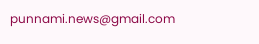punnami.news@gmail.com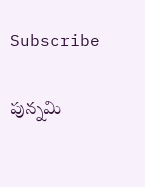Subscribe

పున్నమి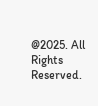@2025. All Rights Reserved.